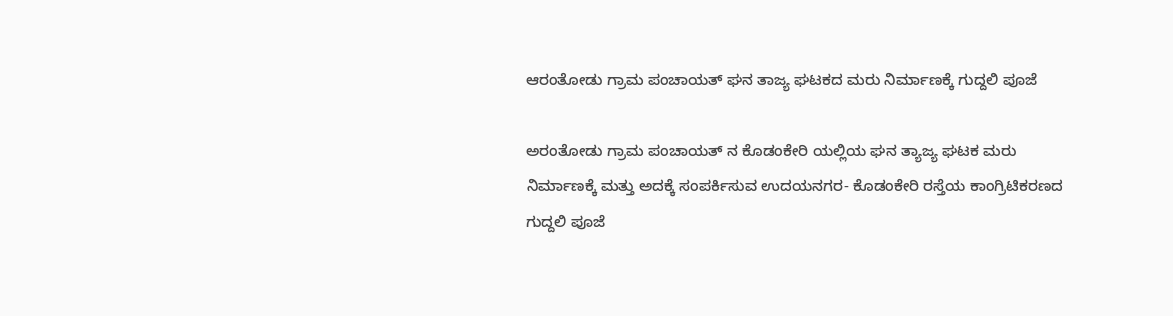ಆರಂತೋಡು ಗ್ರಾಮ ಪಂಚಾಯತ್ ಘನ ತಾಜ್ಯ ಘಟಕದ ಮರು ನಿರ್ಮಾಣಕ್ಕೆ ಗುದ್ದಲಿ ಪೂಜೆ

ಅರಂತೋಡು ಗ್ರಾಮ ಪಂಚಾಯತ್ ನ ಕೊಡಂಕೇರಿ ಯಲ್ಲಿಯ ಘನ ತ್ಯಾಜ್ಯ ಘಟಕ ಮರು ನಿರ್ಮಾಣಕ್ಕೆ ಮತ್ತು ಅದಕ್ಕೆ ಸಂಪರ್ಕಿಸುವ ಉದಯನಗರ- ಕೊಡಂಕೇರಿ ರಸ್ತೆಯ ಕಾಂಗ್ರಿಟಿಕರಣದ ಗುದ್ದಲಿ ಪೂಜೆ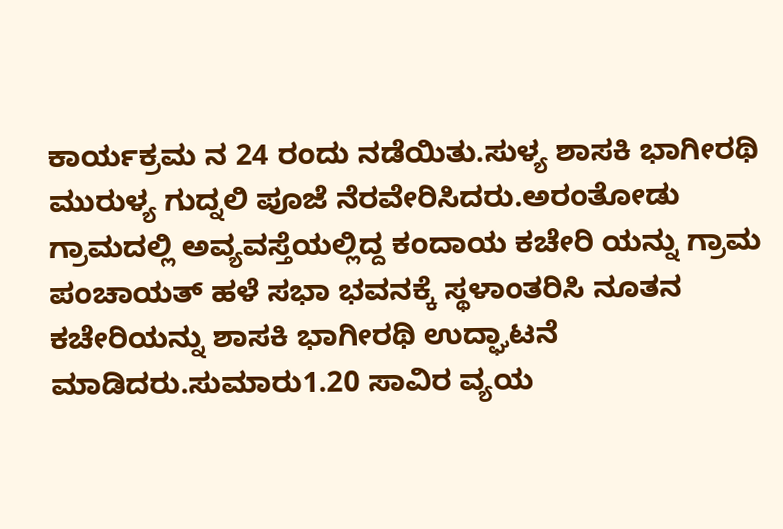ಕಾರ್ಯಕ್ರಮ ನ 24 ರಂದು ನಡೆಯಿತು.ಸುಳ್ಯ ಶಾಸಕಿ ಭಾಗೀರಥಿ ಮುರುಳ್ಯ ಗುದ್ನಲಿ ಪೂಜೆ ನೆರವೇರಿಸಿದರು.ಅರಂತೋಡು ಗ್ರಾಮದಲ್ಲಿ ಅವ್ಯವಸ್ತೆಯಲ್ಲಿದ್ದ ಕಂದಾಯ ಕಚೇರಿ ಯನ್ನು ಗ್ರಾಮ ಪಂಚಾಯತ್ ಹಳೆ ಸಭಾ ಭವನಕ್ಕೆ ಸ್ಥಳಾಂತರಿಸಿ ನೂತನ ಕಚೇರಿಯನ್ನು ಶಾಸಕಿ ಭಾಗೀರಥಿ ಉದ್ಘಾಟನೆ ಮಾಡಿದರು.ಸುಮಾರು1.20 ಸಾವಿರ ವ್ಯಯ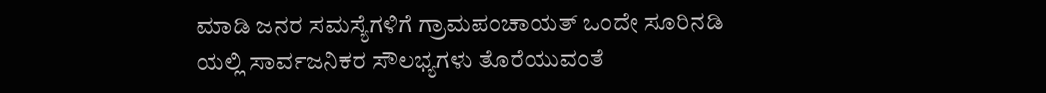ಮಾಡಿ ಜನರ ಸಮಸ್ಯೆಗಳಿಗೆ ಗ್ರಾಮಪಂಚಾಯತ್ ಒಂದೇ ಸೂರಿನಡಿ ಯಲ್ಲಿ ಸಾರ್ವಜನಿಕರ ಸೌಲಭ್ಯಗಳು ತೊರೆಯುವಂತೆ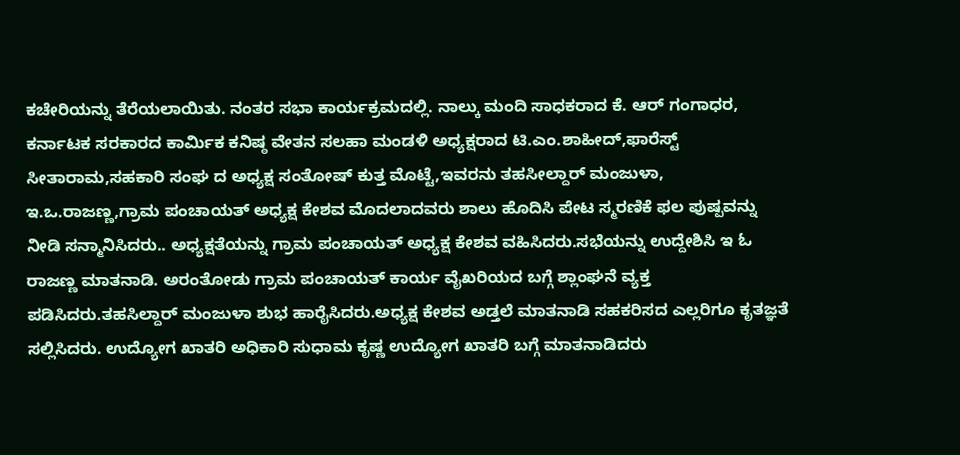ಕಚೇರಿಯನ್ನು ತೆರೆಯಲಾಯಿತು. ನಂತರ ಸಭಾ ಕಾರ್ಯಕ್ರಮದಲ್ಲಿ. ನಾಲ್ಕು ಮಂದಿ ಸಾಧಕರಾದ ಕೆ. ಆರ್ ಗಂಗಾಧರ, ಕರ್ನಾಟಕ ಸರಕಾರದ ಕಾರ್ಮಿಕ ಕನಿಷ್ಠ ವೇತನ ಸಲಹಾ ಮಂಡಳಿ ಅಧ್ಯಕ್ಷರಾದ ಟಿ.ಎಂ.ಶಾಹೀದ್,ಫಾರೆಸ್ಟ್ ಸೀತಾರಾಮ,ಸಹಕಾರಿ ಸಂಘ ದ ಅಧ್ಯಕ್ಷ ಸಂತೋಷ್ ಕುತ್ತ ಮೊಟ್ಟೆ,ಇವರನು ತಹಸೀಲ್ದಾರ್ ಮಂಜುಳಾ, ಇ.ಒ.ರಾಜಣ್ಣ,ಗ್ರಾಮ ಪಂಚಾಯತ್ ಅಧ್ಯಕ್ಷ ಕೇಶವ ಮೊದಲಾದವರು ಶಾಲು ಹೊದಿಸಿ ಪೇಟ ಸ್ಮರಣಿಕೆ ಫಲ ಪುಷ್ಪವನ್ನು ನೀಡಿ ಸನ್ಮಾನಿಸಿದರು.. ಅಧ್ಯಕ್ಷತೆಯನ್ನು ಗ್ರಾಮ ಪಂಚಾಯತ್ ಅಧ್ಯಕ್ಷ ಕೇಶವ ವಹಿಸಿದರು.ಸಭೆಯನ್ನು ಉದ್ದೇಶಿಸಿ ಇ ಓ ರಾಜಣ್ಣ ಮಾತನಾಡಿ. ಅರಂತೋಡು ಗ್ರಾಮ ಪಂಚಾಯತ್ ಕಾರ್ಯ ವೈಖರಿಯದ ಬಗ್ಗೆ ಶ್ಲಾಂಘನೆ ವ್ಯಕ್ತ ಪಡಿಸಿದರು.ತಹಸಿಲ್ದಾರ್ ಮಂಜುಳಾ ಶುಭ ಹಾರೈಸಿದರು.ಅಧ್ಯಕ್ಷ ಕೇಶವ ಅಡ್ತಲೆ ಮಾತನಾಡಿ ಸಹಕರಿಸದ ಎಲ್ಲರಿಗೂ ಕೃತಜ್ಞತೆ ಸಲ್ಲಿಸಿದರು. ಉದ್ಯೋಗ ಖಾತರಿ ಅಧಿಕಾರಿ ಸುಧಾಮ ಕೃಷ್ಣ ಉದ್ಯೋಗ ಖಾತರಿ ಬಗ್ಗೆ ಮಾತನಾಡಿದರು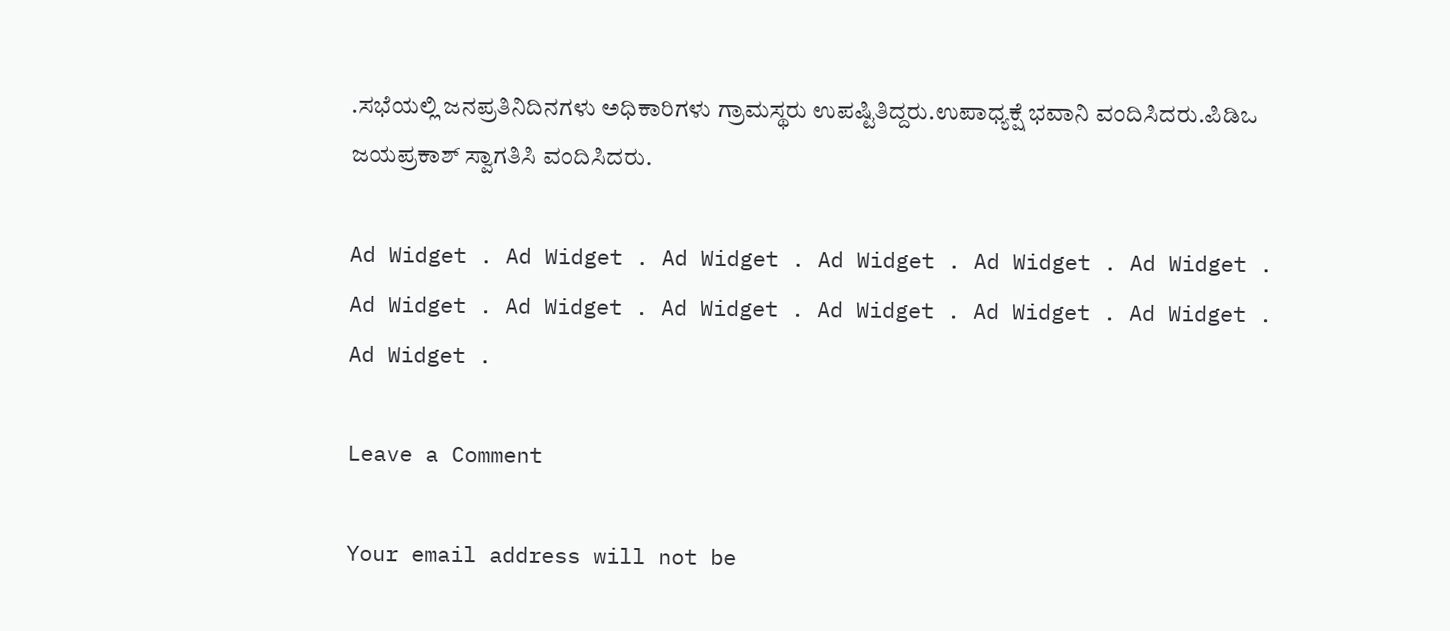.ಸಭೆಯಲ್ಲಿ ಜನಪ್ರತಿನಿದಿನಗಳು ಅಧಿಕಾರಿಗಳು ಗ್ರಾಮಸ್ಥರು ಉಪಷ್ಟಿತಿದ್ದರು.ಉಪಾಧ್ಯಕ್ಷೆ ಭವಾನಿ ವಂದಿಸಿದರು.ಪಿಡಿಒ ಜಯಪ್ರಕಾಶ್ ಸ್ವಾಗತಿಸಿ ವಂದಿಸಿದರು.

Ad Widget . Ad Widget . Ad Widget . Ad Widget . Ad Widget . Ad Widget . Ad Widget . Ad Widget . Ad Widget . Ad Widget . Ad Widget . Ad Widget . Ad Widget .

Leave a Comment

Your email address will not be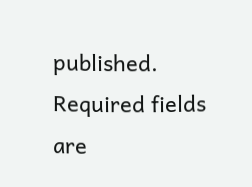published. Required fields are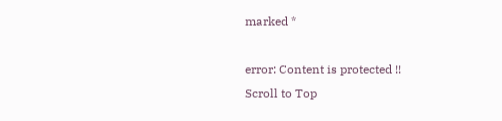marked *

error: Content is protected !!
Scroll to Top